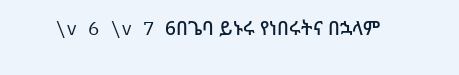\v 6 \v 7 6በጌባ ይኑሩ የነበሩትና በኋላም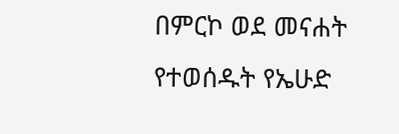በምርኮ ወደ መናሐት የተወሰዱት የኤሁድ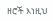ዘሮች እነዚህ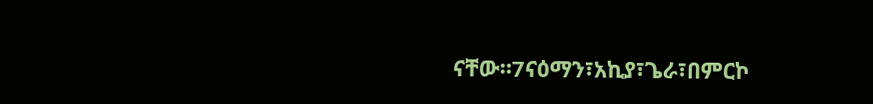ናቸው።7ናዕማን፣አኪያ፣ጌራ፣በምርኮ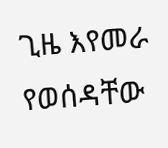ጊዜ እየመራ የወሰዳቸው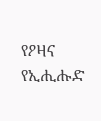የዖዛና የኢሒሑድ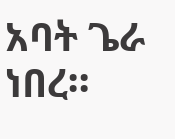አባት ጌራ ነበረ።